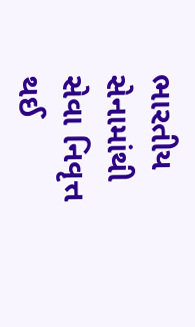ભારતીય સેનામાંથી સેવા નિવૃત્ત થઈ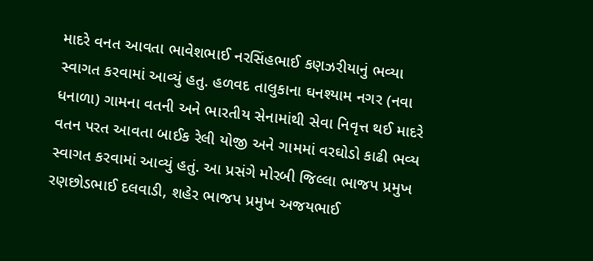માદરે વનત આવતા ભાવેશભાઈ નરસિંહભાઈ કણઝરીયાનું ભવ્યા સ્વાગત કરવામાં આવ્યું હતુ. હળવદ તાલુકાના ઘનશ્યામ નગર (નવા ધનાળા) ગામના વતની અને ભારતીય સેનામાંથી સેવા નિવૃત્ત થઈ માદરે વતન પરત આવતા બાઈક રેલી યોજી અને ગામમાં વરઘોડો કાઢી ભવ્ય સ્વાગત કરવામાં આવ્યું હતું. આ પ્રસંગે મોરબી જિલ્લા ભાજપ પ્રમુખ રણછોડભાઈ દલવાડી, શહેર ભાજપ પ્રમુખ અજયભાઈ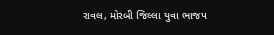રાવલ, મોરબી જિલ્લા યુવા ભાજપ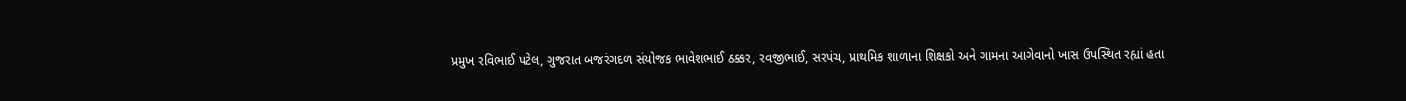પ્રમુખ રવિભાઈ પટેલ, ગુજરાત બજરંગદળ સંયોજક ભાવેશભાઈ ઠક્કર, રવજીભાઈ, સરપંચ, પ્રાથમિક શાળાના શિક્ષકો અને ગામના આગેવાનો ખાસ ઉપસ્થિત રહ્યાં હતા